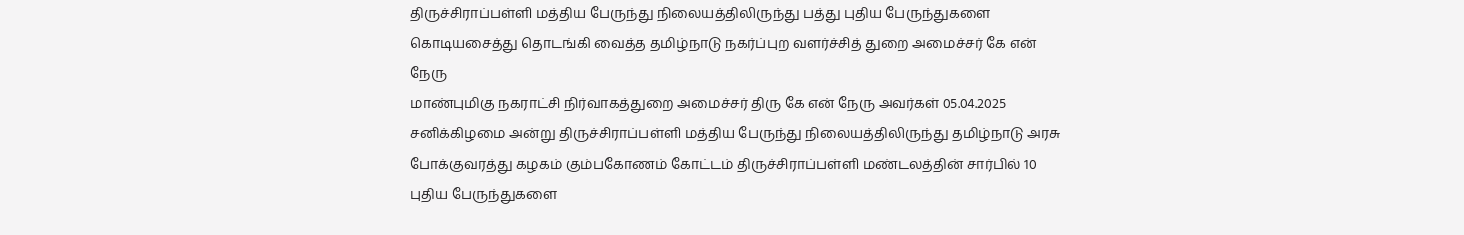திருச்சிராப்பள்ளி மத்திய பேருந்து நிலையத்திலிருந்து பத்து புதிய பேருந்துகளை கொடியசைத்து தொடங்கி வைத்த தமிழ்நாடு நகர்ப்புற வளர்ச்சித் துறை அமைச்சர் கே என் நேரு
மாண்புமிகு நகராட்சி நிர்வாகத்துறை அமைச்சர் திரு கே என் நேரு அவர்கள் 05.04.2025 சனிக்கிழமை அன்று திருச்சிராப்பள்ளி மத்திய பேருந்து நிலையத்திலிருந்து தமிழ்நாடு அரசு போக்குவரத்து கழகம் கும்பகோணம் கோட்டம் திருச்சிராப்பள்ளி மண்டலத்தின் சார்பில் 10 புதிய பேருந்துகளை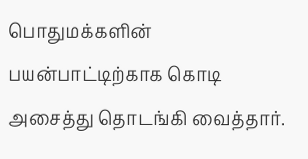பொதுமக்களின் பயன்பாட்டிற்காக கொடி அசைத்து தொடங்கி வைத்தார்.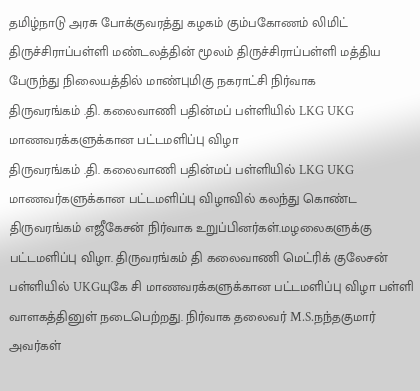தமிழ்நாடு அரசு போக்குவரத்து கழகம் கும்பகோணம் லிமிட் திருச்சிராப்பள்ளி மண்டலத்தின் மூலம் திருச்சிராப்பள்ளி மத்திய பேருந்து நிலையத்தில் மாண்புமிகு நகராட்சி நிர்வாக
திருவரங்கம் .தி. கலைவாணி பதின்மப் பள்ளியில் LKG UKG மாணவரக்களுக்கான பட்டமளிப்பு விழா
திருவரங்கம் .தி. கலைவாணி பதின்மப் பள்ளியில் LKG UKG மாணவர்களுக்கான பட்டமளிப்பு விழாவில் கலந்து கொண்ட திருவரங்கம் எஜீகேசன் நிர்வாக உறுப்பினர்கள்.மழலைகளுக்கு பட்டமளிப்பு விழா. திருவரங்கம் தி கலைவாணி மெட்ரிக் குலேசன் பள்ளியில் UKGயுகே சி மாணவரக்களுக்கான பட்டமளிப்பு விழா பள்ளி வாளகத்தினுள் நடைபெற்றது. நிர்வாக தலைவர் M.S.நந்தகுமார் அவர்கள்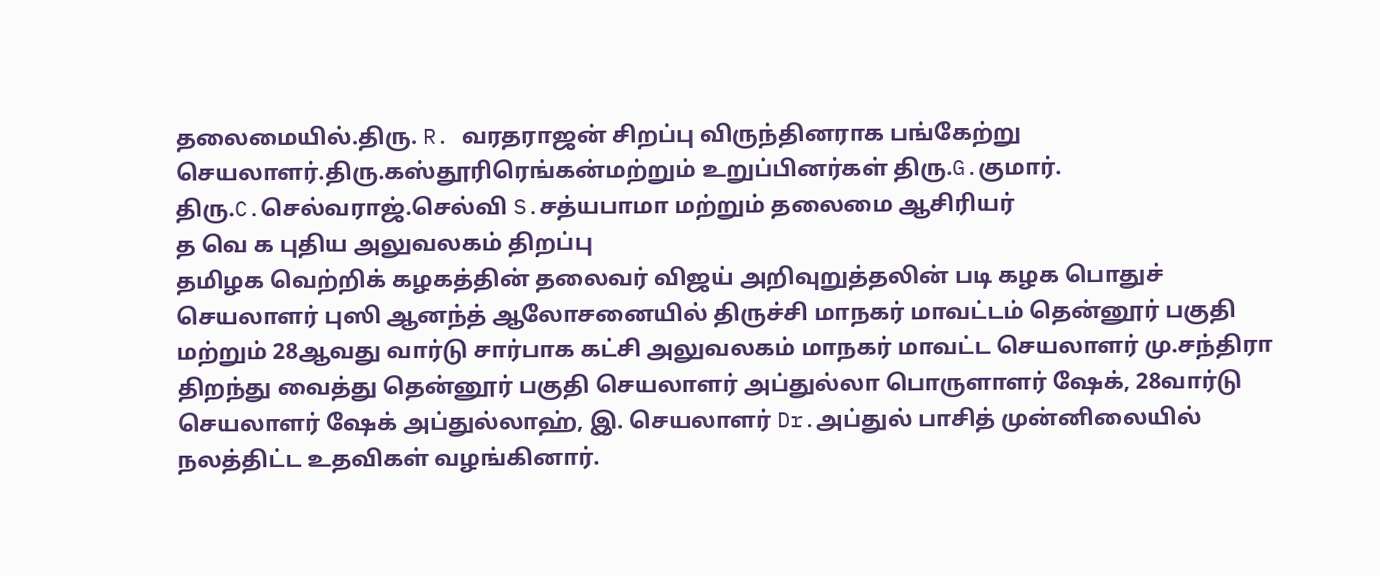தலைமையில்.திரு. R. வரதராஜன் சிறப்பு விருந்தினராக பங்கேற்று செயலாளர்.திரு.கஸ்தூரிரெங்கன்மற்றும் உறுப்பினர்கள் திரு.G.குமார். திரு.C.செல்வராஜ்.செல்வி S.சத்யபாமா மற்றும் தலைமை ஆசிரியர்
த வெ க புதிய அலுவலகம் திறப்பு
தமிழக வெற்றிக் கழகத்தின் தலைவர் விஜய் அறிவுறுத்தலின் படி கழக பொதுச் செயலாளர் புஸி ஆனந்த் ஆலோசனையில் திருச்சி மாநகர் மாவட்டம் தென்னூர் பகுதி மற்றும் 28ஆவது வார்டு சார்பாக கட்சி அலுவலகம் மாநகர் மாவட்ட செயலாளர் மு.சந்திரா திறந்து வைத்து தென்னூர் பகுதி செயலாளர் அப்துல்லா பொருளாளர் ஷேக், 28வார்டு செயலாளர் ஷேக் அப்துல்லாஹ், இ. செயலாளர் Dr.அப்துல் பாசித் முன்னிலையில் நலத்திட்ட உதவிகள் வழங்கினார்.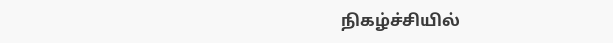நிகழ்ச்சியில்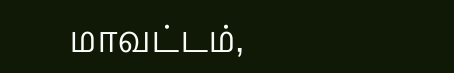மாவட்டம்,